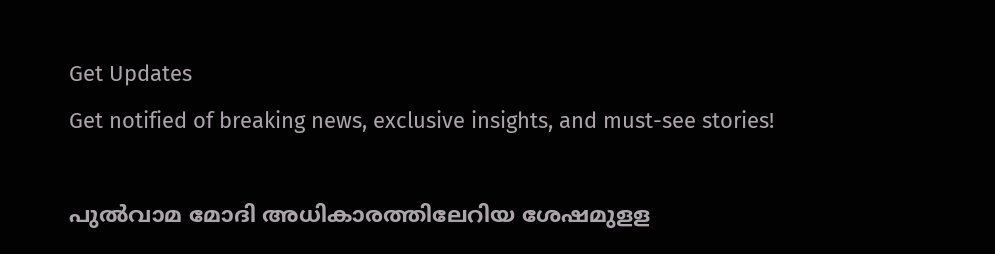Get Updates
Get notified of breaking news, exclusive insights, and must-see stories!

പുൽവാമ മോദി അധികാരത്തിലേറിയ ശേഷമുളള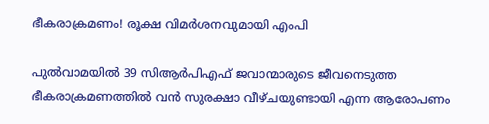ഭീകരാക്രമണം! രൂക്ഷ വിമർശനവുമായി എംപി

പുല്‍വാമയില്‍ 39 സിആര്‍പിഎഫ് ജവാന്മാരുടെ ജീവനെടുത്ത ഭീകരാക്രമണത്തില്‍ വന്‍ സുരക്ഷാ വീഴ്ചയുണ്ടായി എന്ന ആരോപണം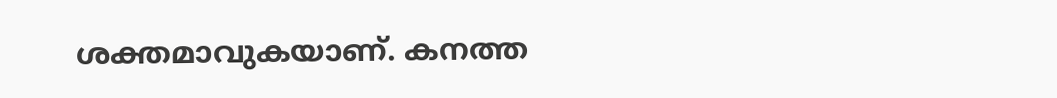ശക്തമാവുകയാണ്. കനത്ത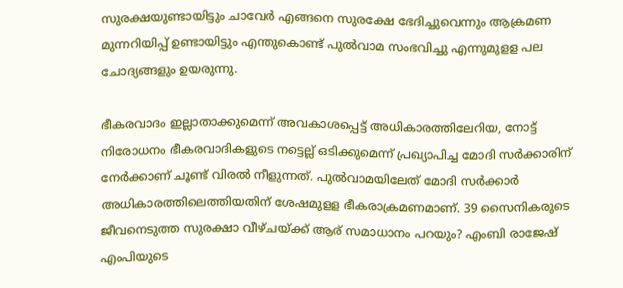സുരക്ഷയുണ്ടായിട്ടും ചാവേര്‍ എങ്ങനെ സുരക്ഷേ ഭേദിച്ചുവെന്നും ആക്രമണ മുന്നറിയിപ്പ് ഉണ്ടായിട്ടും എന്തുകൊണ്ട് പുല്‍വാമ സംഭവിച്ചു എന്നുമുളള പല ചോദ്യങ്ങളും ഉയരുന്നു.

ഭീകരവാദം ഇല്ലാതാക്കുമെന്ന് അവകാശപ്പെട്ട് അധികാരത്തിലേറിയ, നോട്ട് നിരോധനം ഭീകരവാദികളുടെ നട്ടെല്ല് ഒടിക്കുമെന്ന് പ്രഖ്യാപിച്ച മോദി സര്‍ക്കാരിന് നേര്‍ക്കാണ് ചൂണ്ട് വിരല്‍ നീളുന്നത്. പുല്‍വാമയിലേത് മോദി സര്‍ക്കാര്‍ അധികാരത്തിലെത്തിയതിന് ശേഷമുളള ഭീകരാക്രമണമാണ്. 39 സൈനികരുടെ ജീവനെടുത്ത സുരക്ഷാ വീഴ്ചയ്ക്ക് ആര് സമാധാനം പറയും? എംബി രാജേഷ് എംപിയുടെ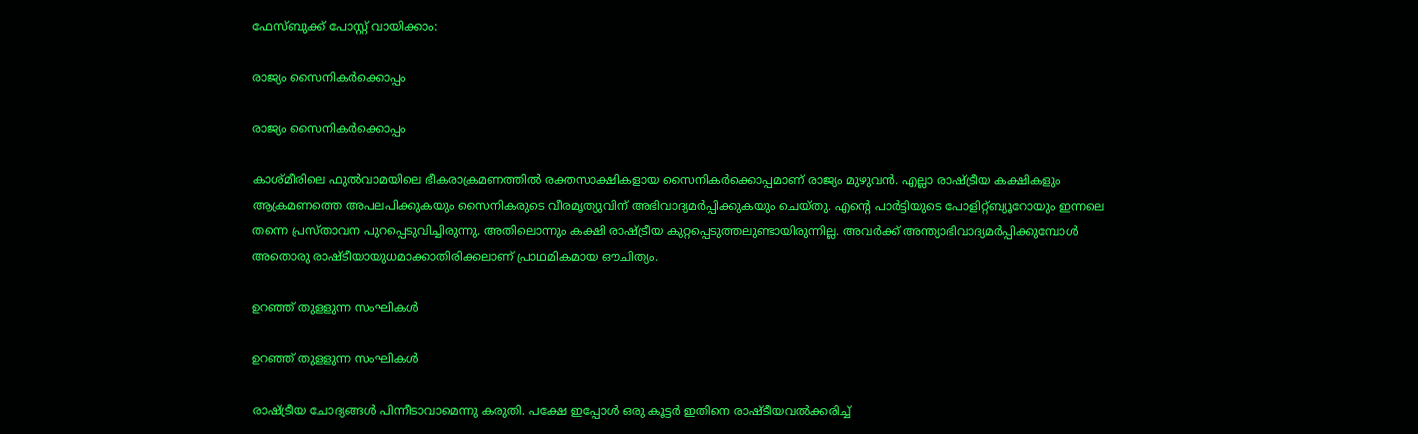ഫേസ്ബുക്ക് പോസ്റ്റ് വായിക്കാം:

രാജ്യം സൈനികർക്കൊപ്പം

രാജ്യം സൈനികർക്കൊപ്പം

കാശ്മീരിലെ ഫുൽവാമയിലെ ഭീകരാക്രമണത്തിൽ രക്തസാക്ഷികളായ സൈനികർക്കൊപ്പമാണ് രാജ്യം മുഴുവൻ. എല്ലാ രാഷ്ട്രീയ കക്ഷികളും ആക്രമണത്തെ അപലപിക്കുകയും സൈനികരുടെ വീരമൃത്യുവിന് അഭിവാദ്യമർപ്പിക്കുകയും ചെയ്തു. എന്റെ പാർട്ടിയുടെ പോളിറ്റ്ബ്യൂറോയും ഇന്നലെ തന്നെ പ്രസ്താവന പുറപ്പെടുവിച്ചിരുന്നു. അതിലൊന്നും കക്ഷി രാഷ്ട്രീയ കുറ്റപ്പെടുത്തലുണ്ടായിരുന്നില്ല. അവർക്ക് അന്ത്യാഭിവാദ്യമർപ്പിക്കുമ്പോൾ അതൊരു രാഷ്ടീയായുധമാക്കാതിരിക്കലാണ് പ്രാഥമികമായ ഔചിത്യം.

ഉറഞ്ഞ് തുളളുന്ന സംഘികൾ

ഉറഞ്ഞ് തുളളുന്ന സംഘികൾ

രാഷ്ട്രീയ ചോദ്യങ്ങൾ പിന്നീടാവാമെന്നു കരുതി. പക്ഷേ ഇപ്പോൾ ഒരു കൂട്ടർ ഇതിനെ രാഷ്ടീയവൽക്കരിച്ച്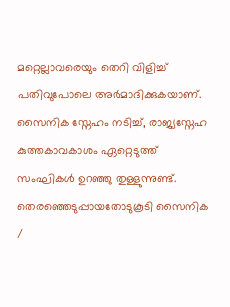മറ്റെല്ലാവരെയും തെറി വിളിച്ച് പതിവുപോലെ അർമാദിക്കുകയാണ്. സൈനിക സ്നേഹം നടിച്ച്, രാജ്യസ്നേഹ കുത്തകാവകാശം ഏറ്റെടുത്ത് സംഘികൾ ഉറഞ്ഞു തുള്ളുന്നുണ്ട്. തെരഞ്ഞെടുപ്പായതോടുകൂടി സൈനിക /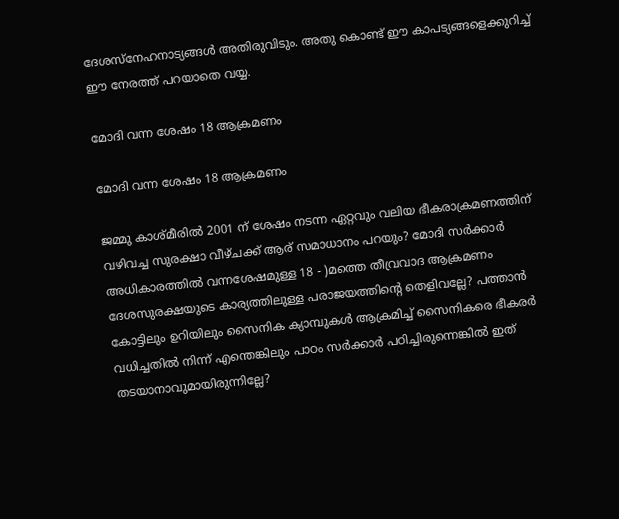ദേശസ്നേഹനാട്യങ്ങൾ അതിരുവിടും. അതു കൊണ്ട് ഈ കാപട്യങ്ങളെക്കുറിച്ച് ഈ നേരത്ത് പറയാതെ വയ്യ.

മോദി വന്ന ശേഷം 18 ആക്രമണം

മോദി വന്ന ശേഷം 18 ആക്രമണം

ജമ്മു കാശ്മീരിൽ 2001 ന് ശേഷം നടന്ന ഏറ്റവും വലിയ ഭീകരാക്രമണത്തിന് വഴിവച്ച സുരക്ഷാ വീഴ്ചക്ക് ആര് സമാധാനം പറയും? മോദി സർക്കാർ അധികാരത്തിൽ വന്നശേഷമുള്ള 18 - )മത്തെ തീവ്രവാദ ആക്രമണം ദേശസുരക്ഷയുടെ കാര്യത്തിലുള്ള പരാജയത്തിന്റെ തെളിവല്ലേ? പത്താൻ കോട്ടിലും ഉറിയിലും സൈനിക ക്യാമ്പുകൾ ആക്രമിച്ച് സൈനികരെ ഭീകരർ വധിച്ചതിൽ നിന്ന് എന്തെങ്കിലും പാഠം സർക്കാർ പഠിച്ചിരുന്നെങ്കിൽ ഇത് തടയാനാവുമായിരുന്നില്ലേ?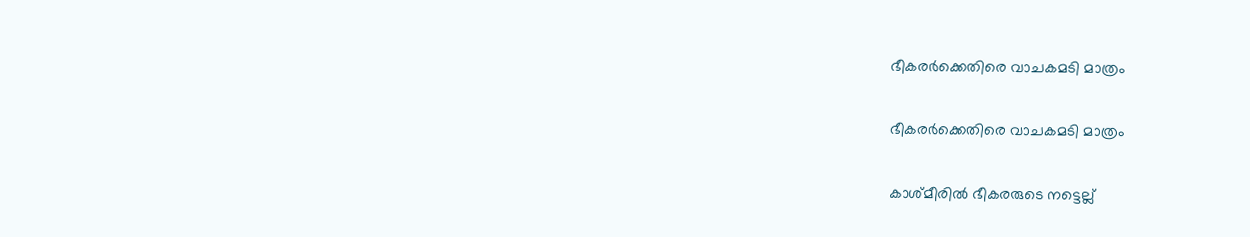ഭീകരർക്കെതിരെ വാചകമടി മാത്രം

ഭീകരർക്കെതിരെ വാചകമടി മാത്രം

കാശ്മീരിൽ ഭീകരരുടെ നട്ടെല്ല്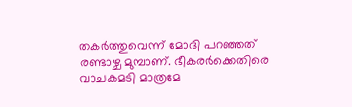തകർത്തുവെന്ന് മോദി പറഞ്ഞത് രണ്ടാഴ്ച മുമ്പാണ്. ഭീകരർക്കെതിരെ വാചകമടി മാത്രമേ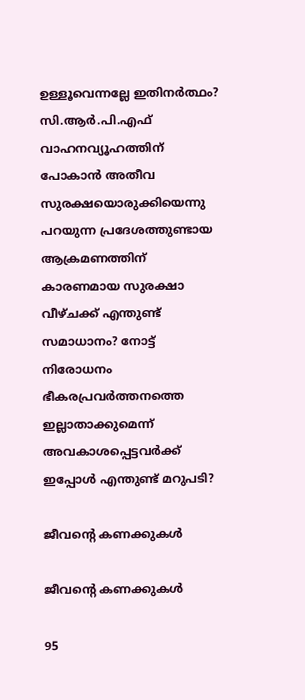ഉള്ളൂവെന്നല്ലേ ഇതിനർത്ഥം? സി.ആർ.പി.എഫ് വാഹനവ്യൂഹത്തിന് പോകാൻ അതീവ സുരക്ഷയൊരുക്കിയെന്നു പറയുന്ന പ്രദേശത്തുണ്ടായ ആക്രമണത്തിന് കാരണമായ സുരക്ഷാ വീഴ്ചക്ക് എന്തുണ്ട് സമാധാനം? നോട്ട് നിരോധനം ഭീകരപ്രവർത്തനത്തെ ഇല്ലാതാക്കുമെന്ന് അവകാശപ്പെട്ടവർക്ക് ഇപ്പോൾ എന്തുണ്ട് മറുപടി?

ജീവന്റെ കണക്കുകൾ

ജീവന്റെ കണക്കുകൾ

95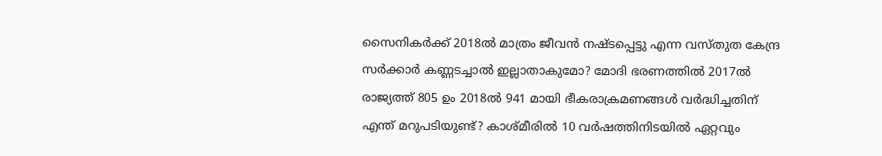സൈനികർക്ക് 2018ൽ മാത്രം ജീവൻ നഷ്ടപ്പെട്ടു എന്ന വസ്തുത കേന്ദ്ര സർക്കാർ കണ്ണടച്ചാൽ ഇല്ലാതാകുമോ? മോദി ഭരണത്തിൽ 2017ൽ രാജ്യത്ത് 805 ഉം 2018ൽ 941 മായി ഭീകരാക്രമണങ്ങൾ വർദ്ധിച്ചതിന് എന്ത് മറുപടിയുണ്ട്? കാശ്മീരിൽ 10 വർഷത്തിനിടയിൽ ഏറ്റവും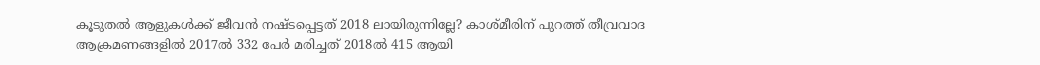കൂടുതൽ ആളുകൾക്ക് ജീവൻ നഷ്ടപ്പെട്ടത് 2018 ലായിരുന്നില്ലേ? കാശ്മീരിന് പുറത്ത് തീവ്രവാദ ആക്രമണങ്ങളിൽ 2017ൽ 332 പേർ മരിച്ചത് 2018ൽ 415 ആയി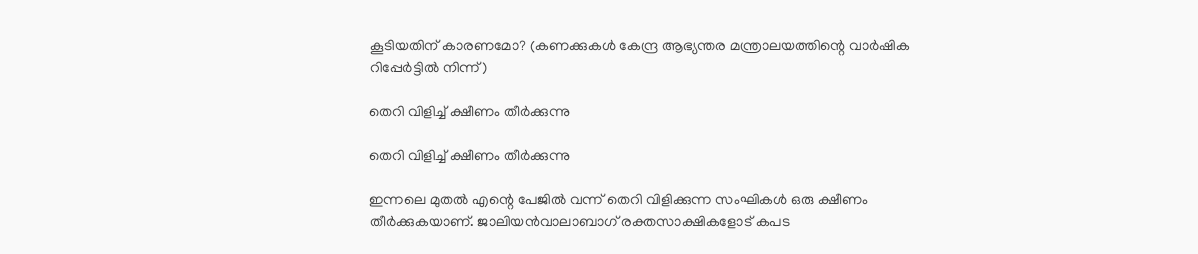കൂടിയതിന് കാരണമോ? (കണക്കുകൾ കേന്ദ്ര ആഭ്യന്തര മന്ത്രാലയത്തിന്റെ വാർഷിക റിപ്പേർട്ടിൽ നിന്ന്)

തെറി വിളിച്ച് ക്ഷീണം തീർക്കുന്നു

തെറി വിളിച്ച് ക്ഷീണം തീർക്കുന്നു

ഇന്നലെ മുതൽ എന്റെ പേജിൽ വന്ന് തെറി വിളിക്കുന്ന സംഘികൾ ഒരു ക്ഷീണം തീർക്കുകയാണ്. ജാലിയൻവാലാബാഗ് രക്തസാക്ഷികളോട് കപട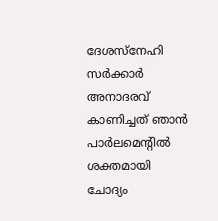ദേശസ്നേഹി സർക്കാർ അനാദരവ് കാണിച്ചത് ഞാൻ പാർലമെന്റിൽ ശക്തമായി ചോദ്യം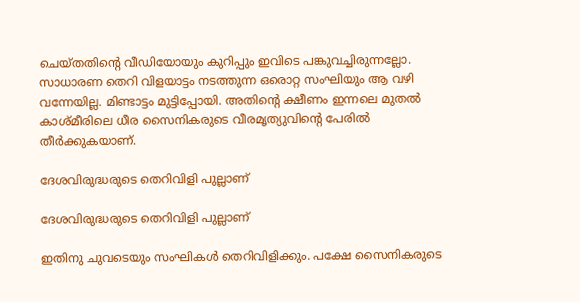ചെയ്തതിന്റെ വീഡിയോയും കുറിപ്പും ഇവിടെ പങ്കുവച്ചിരുന്നല്ലോ. സാധാരണ തെറി വിളയാട്ടം നടത്തുന്ന ഒരൊറ്റ സംഘിയും ആ വഴി വന്നേയില്ല. മിണ്ടാട്ടം മുട്ടിപ്പോയി. അതിന്റെ ക്ഷീണം ഇന്നലെ മുതൽ കാശ്മീരിലെ ധീര സൈനികരുടെ വീരമൃത്യുവിന്റെ പേരിൽ തീർക്കുകയാണ്.

ദേശവിരുദ്ധരുടെ തെറിവിളി പുല്ലാണ്

ദേശവിരുദ്ധരുടെ തെറിവിളി പുല്ലാണ്

ഇതിനു ചുവടെയും സംഘികൾ തെറിവിളിക്കും. പക്ഷേ സൈനികരുടെ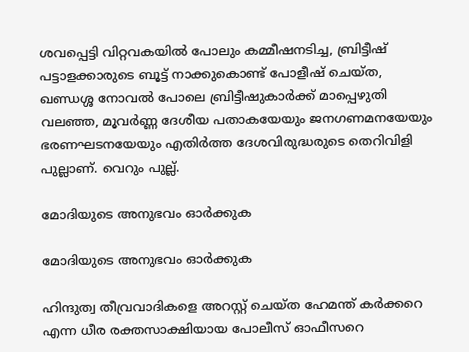ശവപ്പെട്ടി വിറ്റവകയിൽ പോലും കമ്മീഷനടിച്ച, ബ്രിട്ടീഷ് പട്ടാളക്കാരുടെ ബൂട്ട് നാക്കുകൊണ്ട് പോളീഷ് ചെയ്ത, ഖണ്ഡശ്ശ നോവൽ പോലെ ബ്രിട്ടീഷുകാർക്ക് മാപ്പെഴുതി വലഞ്ഞ, മൂവർണ്ണ ദേശീയ പതാകയേയും ജനഗണമനയേയും ഭരണഘടനയേയും എതിർത്ത ദേശവിരുദ്ധരുടെ തെറിവിളി പുല്ലാണ്. വെറും പുല്ല്.

മോദിയുടെ അനുഭവം ഓർക്കുക

മോദിയുടെ അനുഭവം ഓർക്കുക

ഹിന്ദുത്വ തീവ്രവാദികളെ അറസ്റ്റ് ചെയ്ത ഹേമന്ത് കർക്കറെ എന്ന ധീര രക്തസാക്ഷിയായ പോലീസ് ഓഫീസറെ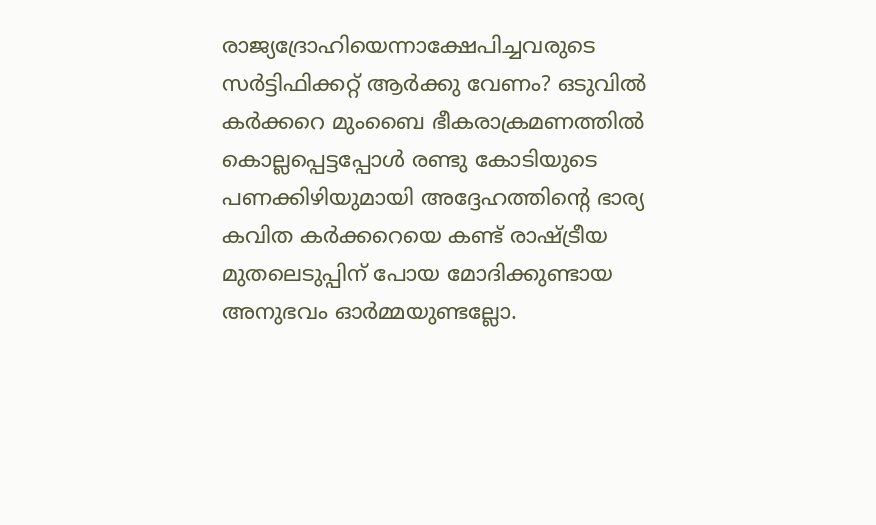രാജ്യദ്രോഹിയെന്നാക്ഷേപിച്ചവരുടെ സർട്ടിഫിക്കറ്റ് ആർക്കു വേണം? ഒടുവിൽ കർക്കറെ മുംബൈ ഭീകരാക്രമണത്തിൽ കൊല്ലപ്പെട്ടപ്പോൾ രണ്ടു കോടിയുടെ പണക്കിഴിയുമായി അദ്ദേഹത്തിന്റെ ഭാര്യ കവിത കർക്കറെയെ കണ്ട് രാഷ്ട്രീയ മുതലെടുപ്പിന് പോയ മോദിക്കുണ്ടായ അനുഭവം ഓർമ്മയുണ്ടല്ലോ.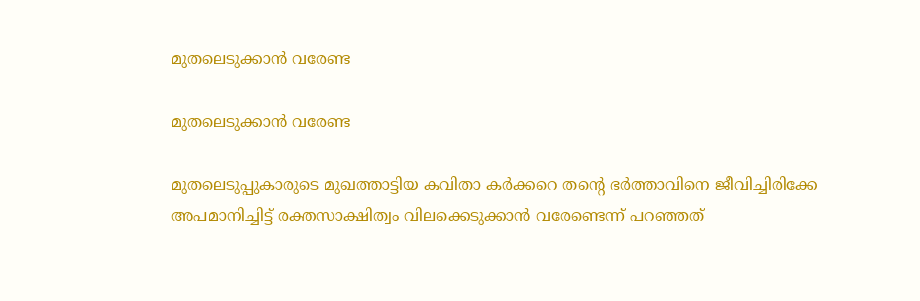മുതലെടുക്കാൻ വരേണ്ട

മുതലെടുക്കാൻ വരേണ്ട

മുതലെടുപ്പുകാരുടെ മുഖത്താട്ടിയ കവിതാ കർക്കറെ തന്റെ ഭർത്താവിനെ ജീവിച്ചിരിക്കേ അപമാനിച്ചിട്ട് രക്തസാക്ഷിത്വം വിലക്കെടുക്കാൻ വരേണ്ടെന്ന് പറഞ്ഞത്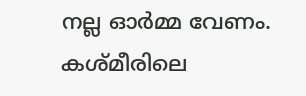നല്ല ഓർമ്മ വേണം. കശ്മീരിലെ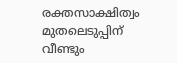രക്തസാക്ഷിത്വം മുതലെടുപ്പിന് വീണ്ടും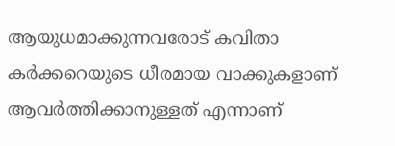ആയുധമാക്കുന്നവരോട് കവിതാ കർക്കറെയുടെ ധീരമായ വാക്കുകളാണ് ആവർത്തിക്കാനുള്ളത് എന്നാണ്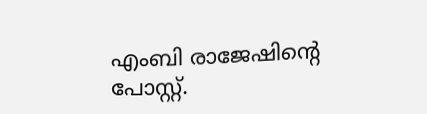എംബി രാജേഷിന്റെ പോസ്റ്റ്.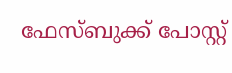ഫേസ്ബുക്ക് പോസ്റ്റ്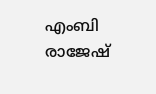എംബി രാജേഷ്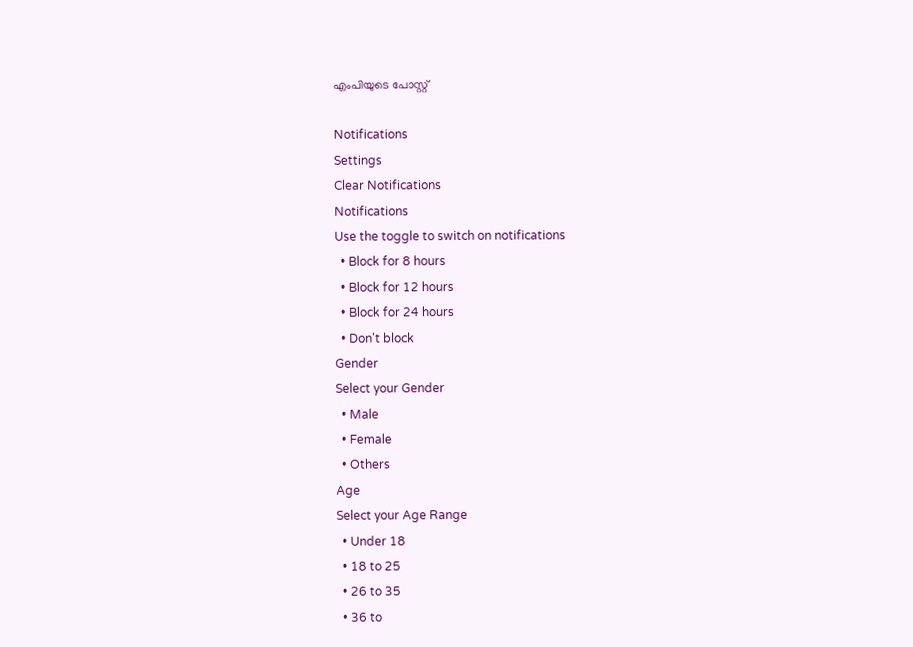എംപിയുടെ പോസ്റ്റ്

Notifications
Settings
Clear Notifications
Notifications
Use the toggle to switch on notifications
  • Block for 8 hours
  • Block for 12 hours
  • Block for 24 hours
  • Don't block
Gender
Select your Gender
  • Male
  • Female
  • Others
Age
Select your Age Range
  • Under 18
  • 18 to 25
  • 26 to 35
  • 36 to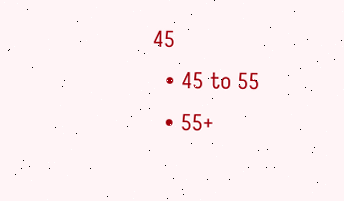45
  • 45 to 55
  • 55+